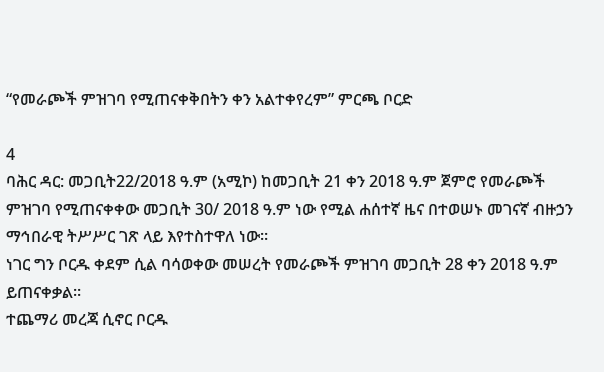“የመራጮች ምዝገባ የሚጠናቀቅበትን ቀን አልተቀየረም” ምርጫ ቦርድ

4
ባሕር ዳር: መጋቢት22/2018 ዓ.ም (አሚኮ) ከመጋቢት 21 ቀን 2018 ዓ.ም ጀምሮ የመራጮች ምዝገባ የሚጠናቀቀው መጋቢት 30/ 2018 ዓ.ም ነው የሚል ሐሰተኛ ዜና በተወሠኑ መገናኛ ብዙኃን ማኅበራዊ ትሥሥር ገጽ ላይ እየተስተዋለ ነው።
ነገር ግን ቦርዱ ቀደም ሲል ባሳወቀው መሠረት የመራጮች ምዝገባ መጋቢት 28 ቀን 2018 ዓ.ም ይጠናቀቃል።
ተጨማሪ መረጃ ሲኖር ቦርዱ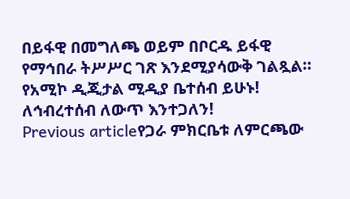በይፋዊ በመግለጫ ወይም በቦርዱ ይፋዊ የማኅበራ ትሥሥር ገጽ እንደሚያሳውቅ ገልጿል።
የአሚኮ ዲጂታል ሚዲያ ቤተሰብ ይሁኑ!
ለኅብረተሰብ ለውጥ እንተጋለን!
Previous articleየጋራ ምክርቤቱ ለምርጫው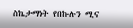ስኬታማነት የበኩሉን ሚና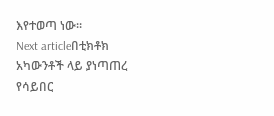እየተወጣ ነው።
Next articleበቲክቶክ አካውንቶች ላይ ያነጣጠረ የሳይበር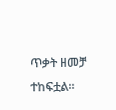ጥቃት ዘመቻ ተከፍቷል።